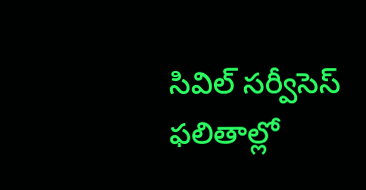సివిల్‌ సర్వీసెస్ ఫలితాల్లో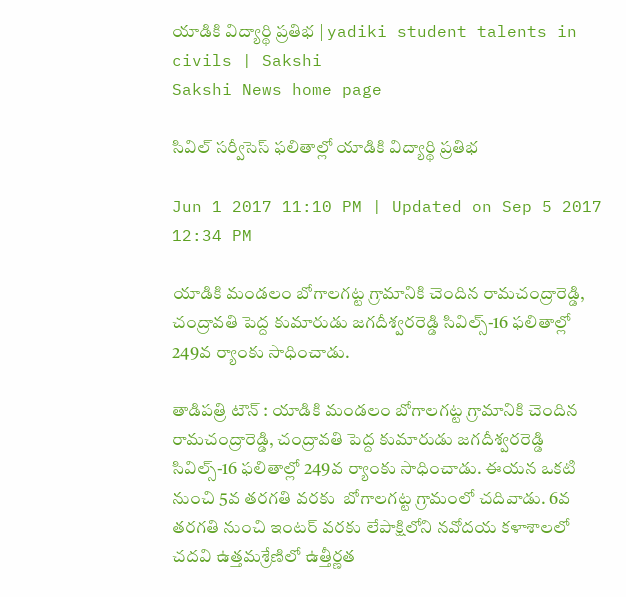యాడికి విద్యార్థి ప్రతిభ | yadiki student talents in civils | Sakshi
Sakshi News home page

సివిల్‌ సర్వీసెస్ ఫలితాల్లో యాడికి విద్యార్థి ప్రతిభ

Jun 1 2017 11:10 PM | Updated on Sep 5 2017 12:34 PM

యాడికి మండలం బోగాలగట్ట గ్రామానికి చెందిన రామచంద్రారెడ్డి, చంద్రావతి పెద్ద కుమారుడు జగదీశ్వరరెడ్డి సివిల్స్‌-16 ఫలితాల్లో 249వ ర్యాంకు సాధించాడు.

తాడిపత్రి టౌన్‌ : యాడికి మండలం బోగాలగట్ట గ్రామానికి చెందిన రామచంద్రారెడ్డి, చంద్రావతి పెద్ద కుమారుడు జగదీశ్వరరెడ్డి సివిల్స్‌-16 ఫలితాల్లో 249వ ర్యాంకు సాధించాడు. ఈయన ఒకటి నుంచి 5వ తరగతి వరకు  బోగాలగట్ట గ్రామంలో చదివాడు. 6వ తరగతి నుంచి ఇంటర్‌ వరకు లేపాక్షిలోని నవోదయ కళాశాలలో చదవి ఉత్తమశ్రేణిలో ఉత్తీర్ణత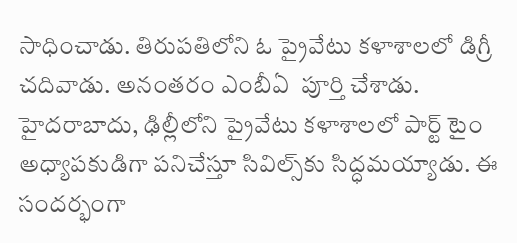సాధించాడు. తిరుపతిలోని ఓ ప్రైవేటు కళాశాలలో డిగ్రీ చదివాడు. అనంతరం ఎంబీఏ  పూర్తి చేశాడు. హైదరాబాదు, ఢిల్లీలోని ప్రైవేటు కళాశాలలో పార్ట్‌ టైం అధ్యాపకుడిగా పనిచేస్తూ సివిల్స్‌కు సిద్ధమయ్యాడు. ఈ సందర్భంగా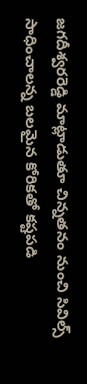జగదీశ్వరరెడ్డి మాట్లాడుతూ చిన్నతనం నుంచి సివిల్స్‌ సాధించాలన్న బలమైన కోరికతో కష్టపడి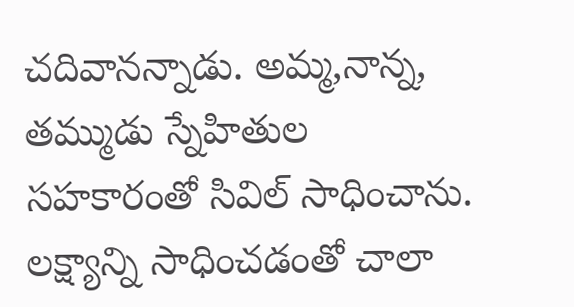చదివానన్నాడు. అమ్మ,నాన్న, తమ్ముడు స్నేహితుల సహకారంతో సివిల్‌ సాధించాను. లక్ష్యాన్ని సాధించడంతో చాలా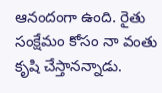ఆనందంగా ఉంది. రైతు సంక్షేమం కోసం నా వంతు కృషి చేస్తానన్నాడు.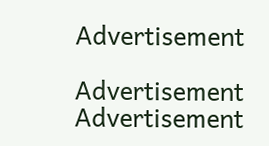Advertisement

Advertisement
Advertisement